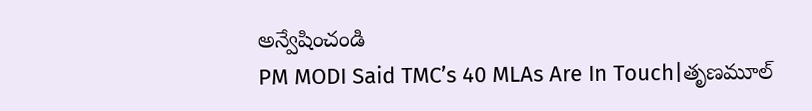అన్వేషించండి
PM MODI Said TMC’s 40 MLAs Are In Touch|తృణమూల్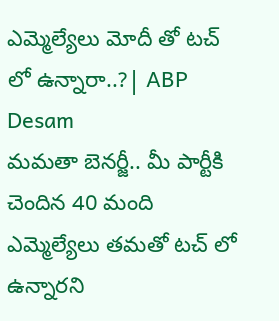ఎమ్మెల్యేలు మోదీ తో టచ్ లో ఉన్నారా..?| ABP Desam
మమతా బెనర్జీ.. మీ పార్టీకి చెందిన 40 మంది ఎమ్మెల్యేలు తమతో టచ్ లో ఉన్నారని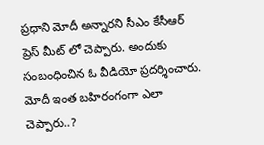ప్రధాని మోదీ అన్నారని సీఎం కేసీఆర్ ప్రెస్ మీట్ లో చెప్పారు. అందుకు సంబంధించిన ఓ వీడియో ప్రదర్శించారు. మోదీ ఇంత బహిరంగంగా ఎలా చెప్పారు..?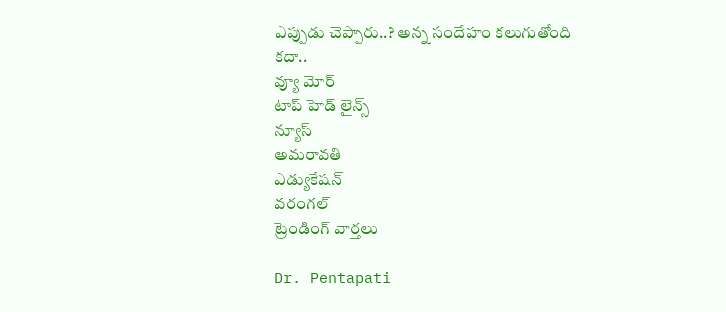ఎప్పుడు చెప్పారు..? అన్న సందేహం కలుగుతోంది కదా..
వ్యూ మోర్
టాప్ హెడ్ లైన్స్
న్యూస్
అమరావతి
ఎడ్యుకేషన్
వరంగల్
ట్రెండింగ్ వార్తలు

Dr. Pentapati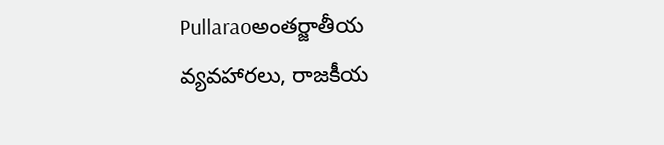Pullaraoఅంతర్జాతీయ వ్యవహారలు, రాజకీయ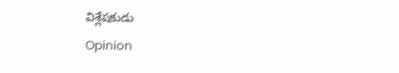విశ్లేషకుడు
Opinion